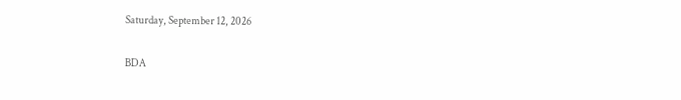Saturday, September 12, 2026

BDA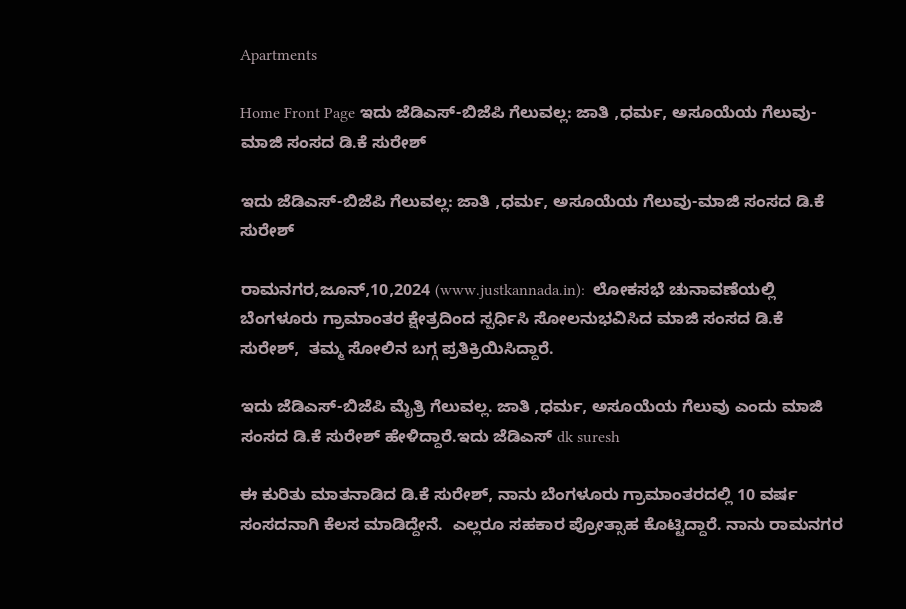Apartments

Home Front Page ಇದು ಜೆಡಿಎಸ್-ಬಿಜೆಪಿ ಗೆಲುವಲ್ಲ: ಜಾತಿ ,ಧರ್ಮ, ಅಸೂಯೆಯ ಗೆಲುವು-ಮಾಜಿ ಸಂಸದ ಡಿ.ಕೆ ಸುರೇಶ್

ಇದು ಜೆಡಿಎಸ್-ಬಿಜೆಪಿ ಗೆಲುವಲ್ಲ: ಜಾತಿ ,ಧರ್ಮ, ಅಸೂಯೆಯ ಗೆಲುವು-ಮಾಜಿ ಸಂಸದ ಡಿ.ಕೆ ಸುರೇಶ್

ರಾಮನಗರ,ಜೂನ್,10,2024 (www.justkannada.in):  ಲೋಕಸಭೆ ಚುನಾವಣೆಯಲ್ಲಿ ಬೆಂಗಳೂರು ಗ್ರಾಮಾಂತರ ಕ್ಷೇತ್ರದಿಂದ ಸ್ಪರ್ಧಿಸಿ ಸೋಲನುಭವಿಸಿದ ಮಾಜಿ ಸಂಸದ ಡಿ.ಕೆ ಸುರೇಶ್,  ತಮ್ಮ ಸೋಲಿನ ಬಗ್ಗ ಪ್ರತಿಕ್ರಿಯಿಸಿದ್ದಾರೆ.

ಇದು ಜೆಡಿಎಸ್-ಬಿಜೆಪಿ ಮೈತ್ರಿ ಗೆಲುವಲ್ಲ. ಜಾತಿ ,ಧರ್ಮ, ಅಸೂಯೆಯ ಗೆಲುವು ಎಂದು ಮಾಜಿ ಸಂಸದ ಡಿ.ಕೆ ಸುರೇಶ್ ಹೇಳಿದ್ದಾರೆ.ಇದು ಜೆಡಿಎಸ್ dk suresh

ಈ ಕುರಿತು ಮಾತನಾಡಿದ ಡಿ.ಕೆ ಸುರೇಶ್, ನಾನು ಬೆಂಗಳೂರು ಗ್ರಾಮಾಂತರದಲ್ಲಿ 10 ವರ್ಷ ಸಂಸದನಾಗಿ ಕೆಲಸ ಮಾಡಿದ್ದೇನೆ.  ಎಲ್ಲರೂ ಸಹಕಾರ ಪ್ರೋತ್ಸಾಹ ಕೊಟ್ಟಿದ್ದಾರೆ. ನಾನು ರಾಮನಗರ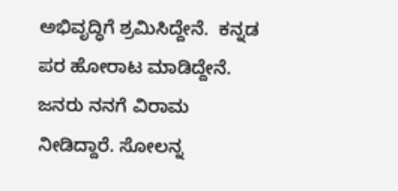ಅಭಿವೃದ್ಧಿಗೆ ಶ್ರಮಿಸಿದ್ದೇನೆ.  ಕನ್ನಡ ಪರ ಹೋರಾಟ ಮಾಡಿದ್ದೇನೆ. ಜನರು ನನಗೆ ವಿರಾಮ ನೀಡಿದ್ದಾರೆ. ಸೋಲನ್ನ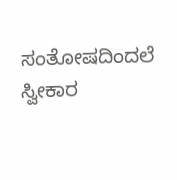ಸಂತೋಷದಿಂದಲೆ ಸ್ವೀಕಾರ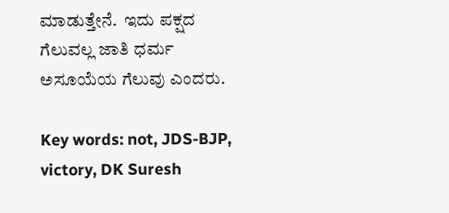ಮಾಡುತ್ತೇನೆ.  ಇದು ಪಕ್ಷದ ಗೆಲುವಲ್ಲ ಜಾತಿ ಧರ್ಮ ಅಸೂಯೆಯ ಗೆಲುವು ಎಂದರು.

Key words: not, JDS-BJP, victory, DK Suresh